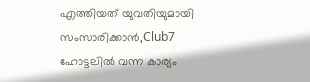എത്തിയത് യുവതിയുമായി സംസാരിക്കാൻ,Club7 ഹോട്ടലിൽ വന്ന കാര്യം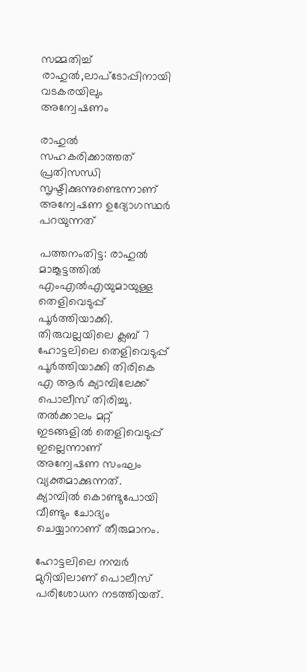സമ്മതിച്ച് രാഹുൽ,ലാപ്ടോപ്പിനായി വടകരയിലും അന്വേഷണം

രാഹുല്‍ സഹകരിക്കാത്തത് പ്രതിസന്ധി സൃഷ്ടിക്കുന്നുണ്ടെന്നാണ് അന്വേഷണ ഉദ്യോഗസ്ഥര്‍ പറയുന്നത്

പത്തനംതിട്ട: രാഹുല്‍ മാങ്കൂട്ടത്തില്‍ എംഎല്‍എയുമായുള്ള തെളിവെടുപ്പ് പൂര്‍ത്തിയാക്കി. തിരുവല്ലയിലെ ക്ലബ് 7 ഹോട്ടലിലെ തെളിവെടുപ്പ് പൂര്‍ത്തിയാക്കി തിരികെ എ ആര്‍ ക്യാമ്പിലേക്ക് പൊലീസ് തിരിച്ചു. തല്‍ക്കാലം മറ്റ് ഇടങ്ങളില്‍ തെളിവെടുപ്പ് ഇല്ലെന്നാണ് അന്വേഷണ സംഘം വ്യക്തമാക്കുന്നത്. ക്യാമ്പില്‍ കൊണ്ടുപോയി വീണ്ടും ചോദ്യം ചെയ്യാനാണ് തീരുമാനം.

ഹോട്ടലിലെ നമ്പര്‍ മുറിയിലാണ് പൊലീസ് പരിശോധന നടത്തിയത്.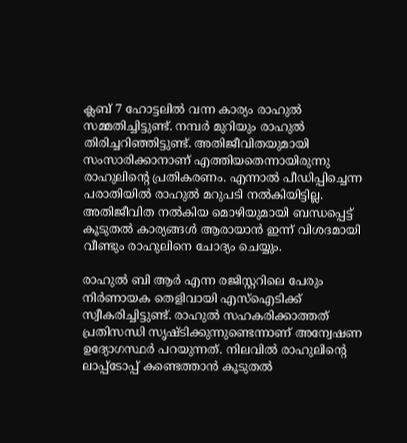ക്ലബ് 7 ഹോട്ടലില്‍ വന്ന കാര്യം രാഹുല്‍ സമ്മതിച്ചിട്ടുണ്ട്. നമ്പര്‍ മുറിയും രാഹുല്‍ തിരിച്ചറിഞ്ഞിട്ടുണ്ട്. അതിജീവിതയുമായി സംസാരിക്കാനാണ് എത്തിയതെന്നായിരുന്നു രാഹുലിന്റെ പ്രതികരണം. എന്നാല്‍ പീഡിപ്പിച്ചെന്ന പരാതിയില്‍ രാഹുല്‍ മറുപടി നല്‍കിയിട്ടില്ല. അതിജീവിത നല്‍കിയ മൊഴിയുമായി ബന്ധപ്പെട്ട് കൂടുതല്‍ കാര്യങ്ങള്‍ ആരായാന്‍ ഇന്ന് വിശദമായി വീണ്ടും രാഹുലിനെ ചോദ്യം ചെയ്യും.

രാഹുല്‍ ബി ആര്‍ എന്ന രജിസ്റ്ററിലെ പേരും നിര്‍ണായക തെളിവായി എസ്‌ഐടിക്ക് സ്വീകരിച്ചിട്ടുണ്ട്. രാഹുല്‍ സഹകരിക്കാത്തത് പ്രതിസന്ധി സൃഷ്ടിക്കുന്നുണ്ടെന്നാണ് അന്വേഷണ ഉദ്യോഗസ്ഥര്‍ പറയുന്നത്. നിലവില്‍ രാഹുലിന്റെ ലാപ്പ്ടോപ്പ് കണ്ടെത്താന്‍ കൂടുതല്‍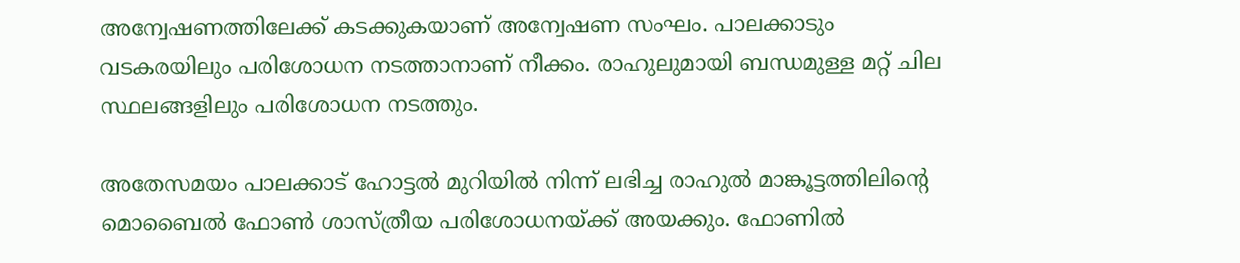അന്വേഷണത്തിലേക്ക് കടക്കുകയാണ് അന്വേഷണ സംഘം. പാലക്കാടും വടകരയിലും പരിശോധന നടത്താനാണ് നീക്കം. രാഹുലുമായി ബന്ധമുള്ള മറ്റ് ചില സ്ഥലങ്ങളിലും പരിശോധന നടത്തും.

അതേസമയം പാലക്കാട് ഹോട്ടല്‍ മുറിയില്‍ നിന്ന് ലഭിച്ച രാഹുല്‍ മാങ്കൂട്ടത്തിലിന്റെ മൊബൈല്‍ ഫോണ്‍ ശാസ്ത്രീയ പരിശോധനയ്ക്ക് അയക്കും. ഫോണില്‍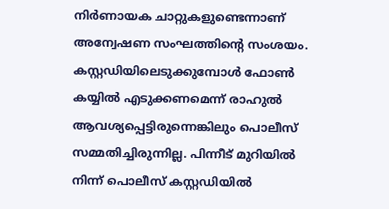നിര്‍ണായക ചാറ്റുകളുണ്ടെന്നാണ് അന്വേഷണ സംഘത്തിന്റെ സംശയം. കസ്റ്റഡിയിലെടുക്കുമ്പോള്‍ ഫോണ്‍ കയ്യില്‍ എടുക്കണമെന്ന് രാഹുല്‍ ആവശ്യപ്പെട്ടിരുന്നെങ്കിലും പൊലീസ് സമ്മതിച്ചിരുന്നില്ല. പിന്നീട് മുറിയില്‍ നിന്ന് പൊലീസ് കസ്റ്റഡിയില്‍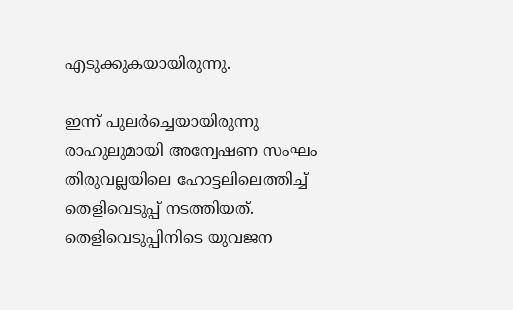എടുക്കുകയായിരുന്നു.

ഇന്ന് പുലര്‍ച്ചെയായിരുന്നു രാഹുലുമായി അന്വേഷണ സംഘം തിരുവല്ലയിലെ ഹോട്ടലിലെത്തിച്ച് തെളിവെടുപ്പ് നടത്തിയത്. തെളിവെടുപ്പിനിടെ യുവജന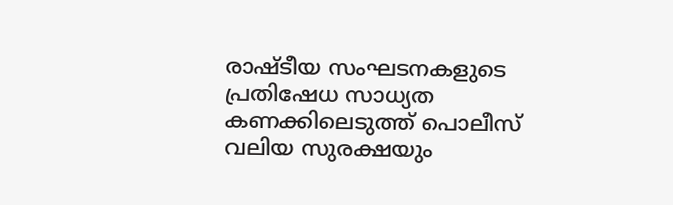രാഷ്ടീയ സംഘടനകളുടെ പ്രതിഷേധ സാധ്യത കണക്കിലെടുത്ത് പൊലീസ് വലിയ സുരക്ഷയും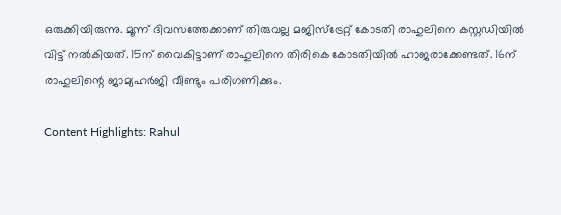ഒരുക്കിയിരുന്നു. മൂന്ന് ദിവസത്തേക്കാണ് തിരുവല്ല മജിസ്‌ട്രേറ്റ് കോടതി രാഹുലിനെ കസ്റ്റഡിയില്‍ വിട്ട് നല്‍കിയത്. 15ന് വൈകിട്ടാണ് രാഹുലിനെ തിരികെ കോടതിയില്‍ ഹാജരാക്കേണ്ടത്. 16ന് രാഹുലിന്റെ ജാമ്യഹര്‍ജി വീണ്ടും പരിഗണിക്കും.

Content Highlights: Rahul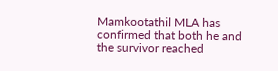Mamkootathil MLA has confirmed that both he and the survivor reached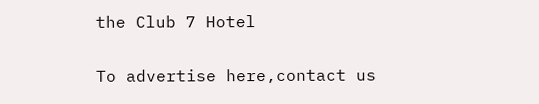the Club 7 Hotel

To advertise here,contact us